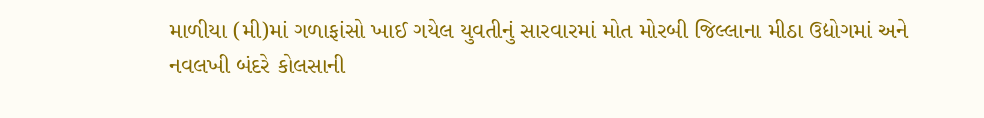માળીયા (મી)માં ગળાફાંસો ખાઈ ગયેલ યુવતીનું સારવારમાં મોત મોરબી જિલ્લાના મીઠા ઉદ્યોગમાં અને નવલખી બંદરે કોલસાની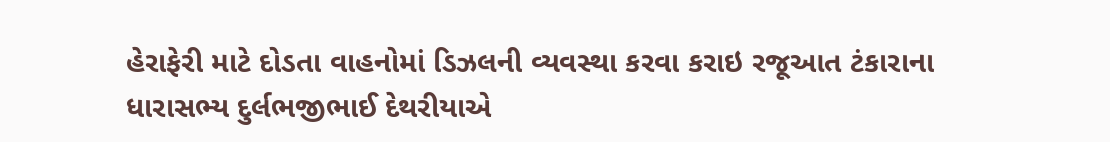હેરાફેરી માટે દોડતા વાહનોમાં ડિઝલની વ્યવસ્થા કરવા કરાઇ રજૂઆત ટંકારાના ધારાસભ્ય દુર્લભજીભાઈ દેથરીયાએ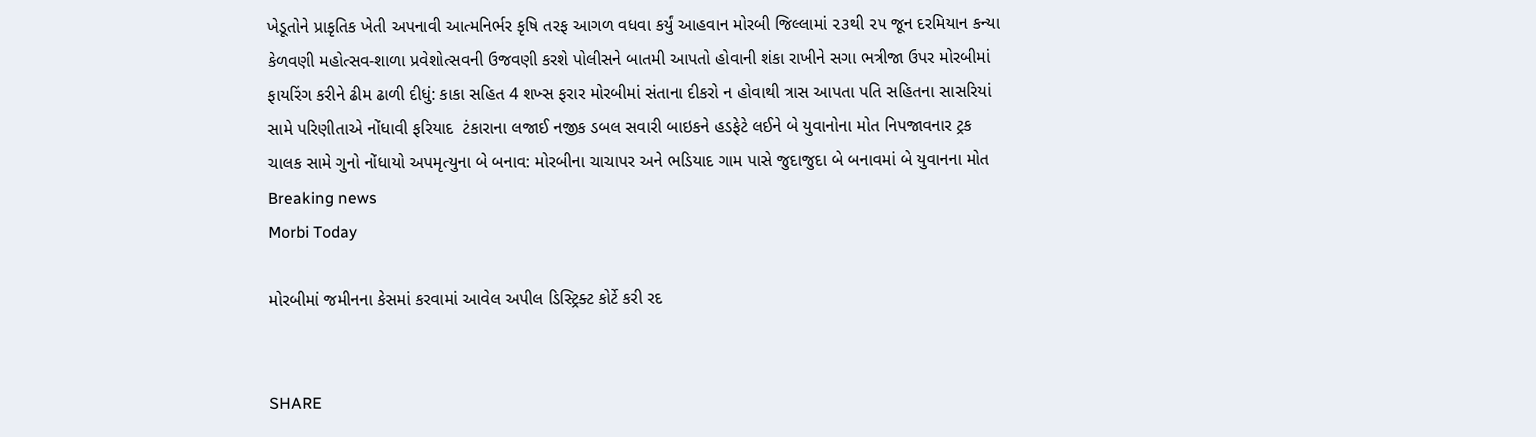ખેડૂતોને પ્રાકૃતિક ખેતી અપનાવી આત્મનિર્ભર કૃષિ તરફ આગળ વધવા કર્યું આહવાન મોરબી જિલ્લામાં ૨૩થી ૨૫ જૂન દરમિયાન કન્યા કેળવણી મહોત્સવ-શાળા પ્રવેશોત્સવની ઉજવણી કરશે પોલીસને બાતમી આપતો હોવાની શંકા રાખીને સગા ભત્રીજા ઉપર મોરબીમાં ફાયરિંગ કરીને ઢીમ ઢાળી દીધું: કાકા સહિત 4 શખ્સ ફરાર મોરબીમાં સંતાના દીકરો ન હોવાથી ત્રાસ આપતા પતિ સહિતના સાસરિયાં સામે પરિણીતાએ નોંધાવી ફરિયાદ  ટંકારાના લજાઈ નજીક ડબલ સવારી બાઇકને હડફેટે લઈને બે યુવાનોના મોત નિપજાવનાર ટ્રક ચાલક સામે ગુનો નોંધાયો અપમૃત્યુના બે બનાવ: મોરબીના ચાચાપર અને ભડિયાદ ગામ પાસે જુદાજુદા બે બનાવમાં બે યુવાનના મોત
Breaking news
Morbi Today

મોરબીમાં જમીનના કેસમાં કરવામાં આવેલ અપીલ ડિસ્ટ્રિક્ટ કોર્ટે કરી રદ


SHARE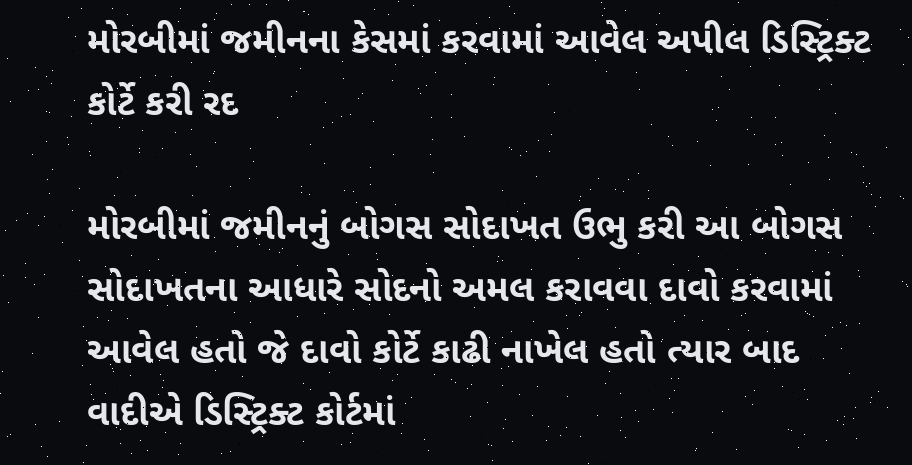મોરબીમાં જમીનના કેસમાં કરવામાં આવેલ અપીલ ડિસ્ટ્રિક્ટ કોર્ટે કરી રદ

મોરબીમાં જમીનનું બોગસ સોદાખત ઉભુ કરી આ બોગસ સોદાખતના આધારે સોદનો અમલ કરાવવા દાવો કરવામાં આવેલ હતો જે દાવો કોર્ટે કાઢી નાખેલ હતો ત્યાર બાદ વાદીએ ડિસ્ટ્રિક્ટ કોર્ટમાં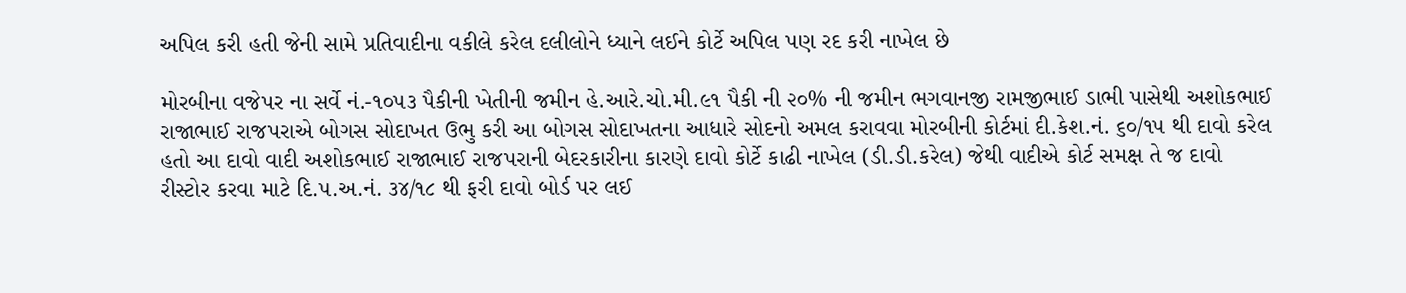અપિલ કરી હતી જેની સામે પ્રતિવાદીના વકીલે કરેલ દલીલોને ધ્યાને લઈને કોર્ટે અપિલ પણ રદ કરી નાખેલ છે

મોરબીના વજેપર ના સર્વે નં.-૧૦૫૩ પૈકીની ખેતીની જમીન હે.આરે.ચો.મી.૯૧ પૈકી ની ૨૦% ની જમીન ભગવાનજી રામજીભાઈ ડાભી પાસેથી અશોકભાઈ રાજાભાઈ રાજપરાએ બોગસ સોદાખત ઉભુ કરી આ બોગસ સોદાખતના આધારે સોદનો અમલ કરાવવા મોરબીની કોર્ટમાં દી.કેશ.નં. ૬૦/૧૫ થી દાવો કરેલ હતો આ દાવો વાદી અશોકભાઈ રાજાભાઈ રાજપરાની બેદરકારીના કારણે દાવો કોર્ટે કાઢી નાખેલ (ડી.ડી.કરેલ) જેથી વાદીએ કોર્ટ સમક્ષ તે જ દાવો રીસ્ટોર કરવા માટે દિ.૫.અ.નં. ૩૪/૧૮ થી ફરી દાવો બોર્ડ પર લઈ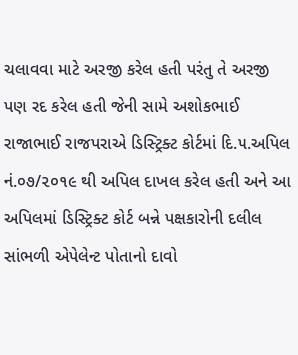ચલાવવા માટે અરજી કરેલ હતી પરંતુ તે અરજી પણ રદ કરેલ હતી જેની સામે અશોકભાઈ રાજાભાઈ રાજપરાએ ડિસ્ટ્રિક્ટ કોર્ટમાં દિ.૫.અપિલ નં.૦૭/૨૦૧૯ થી અપિલ દાખલ કરેલ હતી અને આ અપિલમાં ડિસ્ટ્રિક્ટ કોર્ટ બન્ને પક્ષકારોની દલીલ સાંભળી એપેલેન્ટ પોતાનો દાવો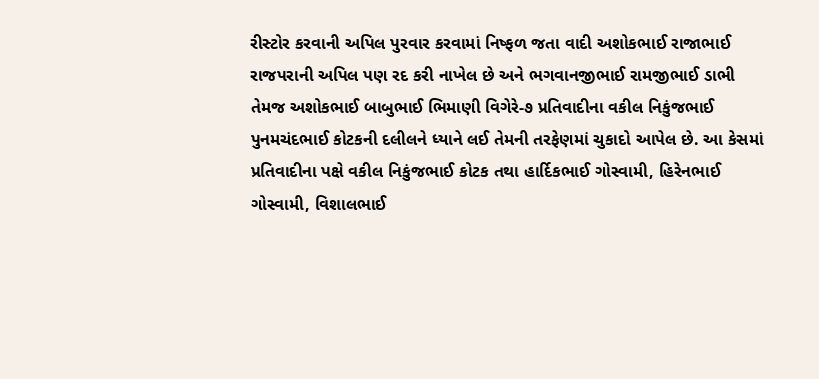રીસ્ટોર કરવાની અપિલ પુરવાર કરવામાં નિષ્ફળ જતા વાદી અશોકભાઈ રાજાભાઈ રાજપરાની અપિલ પણ રદ કરી નાખેલ છે અને ભગવાનજીભાઈ રામજીભાઈ ડાભી તેમજ અશોકભાઈ બાબુભાઈ ભિમાણી વિગેરે-૭ પ્રતિવાદીના વકીલ નિકુંજભાઈ પુનમચંદભાઈ કોટકની દલીલને ધ્યાને લઈ તેમની તરફેણમાં ચુકાદો આપેલ છે. આ કેસમાં પ્રતિવાદીના પક્ષે વકીલ નિકુંજભાઈ કોટક તથા હાર્દિકભાઈ ગોસ્વામી, હિરેનભાઈ ગોસ્વામી, વિશાલભાઈ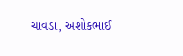ચાવડા, અશોકભાઈ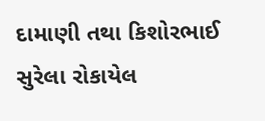દામાણી તથા કિશોરભાઈ સુરેલા રોકાયેલ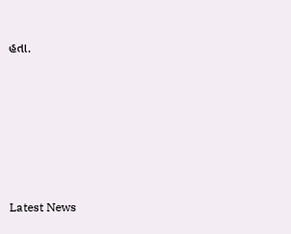હતા.






Latest News